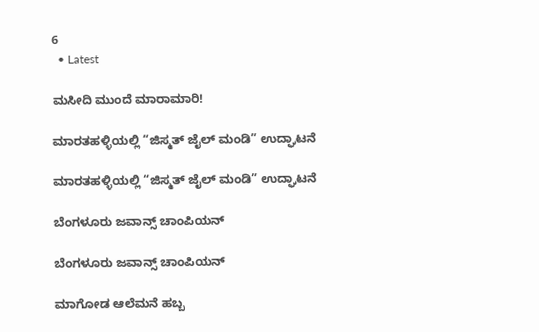6
  • Latest

ಮಸೀದಿ ಮುಂದೆ ಮಾರಾಮಾರಿ!

ಮಾರತಹಳ್ಳಿಯಲ್ಲಿ “ಜಿಸ್ಮತ್ ಜೈಲ್ ಮಂಡಿ” ಉದ್ಘಾಟನೆ

ಮಾರತಹಳ್ಳಿಯಲ್ಲಿ “ಜಿಸ್ಮತ್ ಜೈಲ್ ಮಂಡಿ” ಉದ್ಘಾಟನೆ

ಬೆಂಗಳೂರು ಜವಾನ್ಸ್ ಚಾಂಪಿಯನ್

ಬೆಂಗಳೂರು ಜವಾನ್ಸ್ ಚಾಂಪಿಯನ್

ಮಾಗೋಡ ಆಲೆಮನೆ ಹಬ್ಬ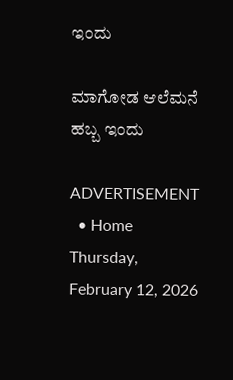ಇಂದು

ಮಾಗೋಡ ಆಲೆಮನೆ ಹಬ್ಬ ಇಂದು

ADVERTISEMENT
  • Home
Thursday, February 12, 2026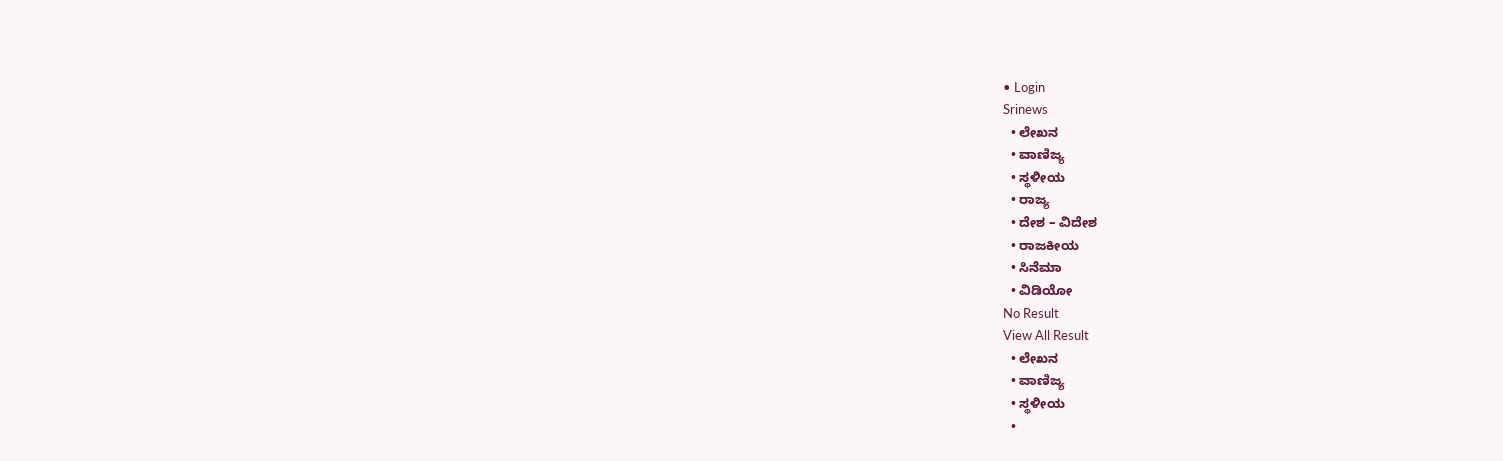• Login
Srinews
  • ಲೇಖನ
  • ವಾಣಿಜ್ಯ
  • ಸ್ಥಳೀಯ
  • ರಾಜ್ಯ
  • ದೇಶ – ವಿದೇಶ
  • ರಾಜಕೀಯ
  • ಸಿನೆಮಾ
  • ವಿಡಿಯೋ
No Result
View All Result
  • ಲೇಖನ
  • ವಾಣಿಜ್ಯ
  • ಸ್ಥಳೀಯ
  •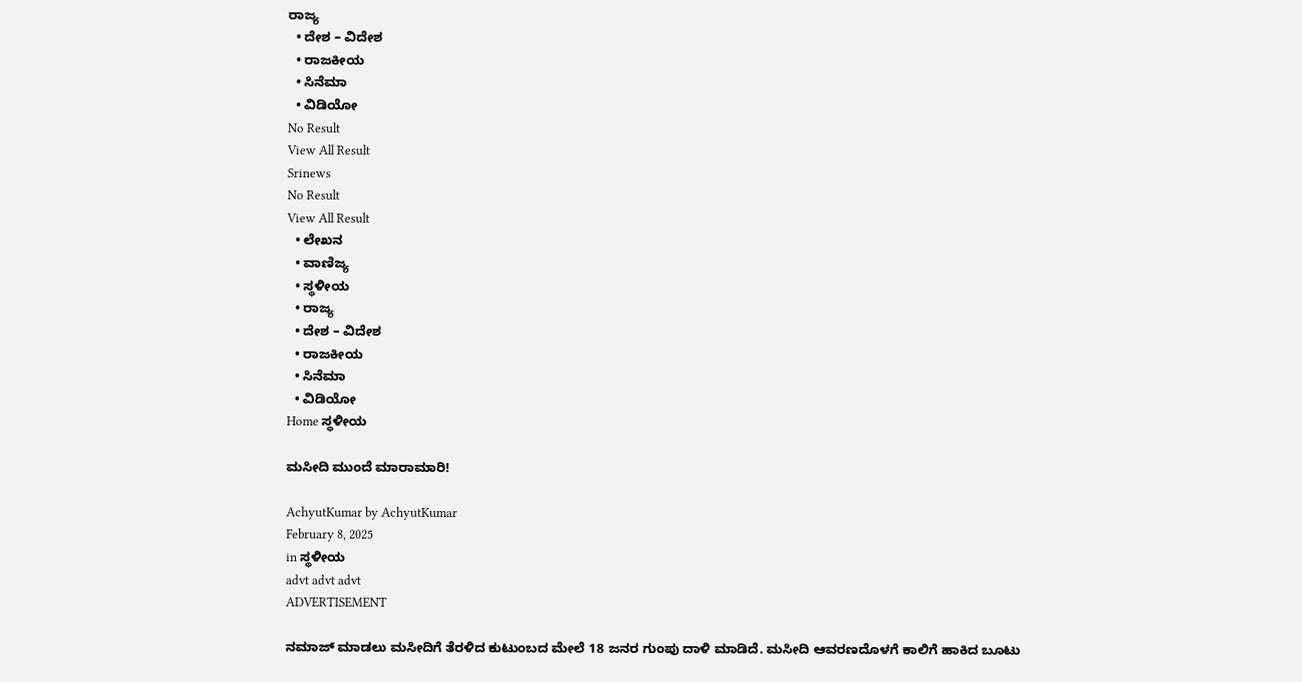ರಾಜ್ಯ
  • ದೇಶ – ವಿದೇಶ
  • ರಾಜಕೀಯ
  • ಸಿನೆಮಾ
  • ವಿಡಿಯೋ
No Result
View All Result
Srinews
No Result
View All Result
  • ಲೇಖನ
  • ವಾಣಿಜ್ಯ
  • ಸ್ಥಳೀಯ
  • ರಾಜ್ಯ
  • ದೇಶ – ವಿದೇಶ
  • ರಾಜಕೀಯ
  • ಸಿನೆಮಾ
  • ವಿಡಿಯೋ
Home ಸ್ಥಳೀಯ

ಮಸೀದಿ ಮುಂದೆ ಮಾರಾಮಾರಿ!

AchyutKumar by AchyutKumar
February 8, 2025
in ಸ್ಥಳೀಯ
advt advt advt
ADVERTISEMENT

ನಮಾಜ್ ಮಾಡಲು ಮಸೀದಿಗೆ ತೆರಳಿದ ಕುಟುಂಬದ ಮೇಲೆ 18 ಜನರ ಗುಂಪು ದಾಳಿ ಮಾಡಿದೆ. ಮಸೀದಿ ಆವರಣದೊಳಗೆ ಕಾಲಿಗೆ ಹಾಕಿದ ಬೂಟು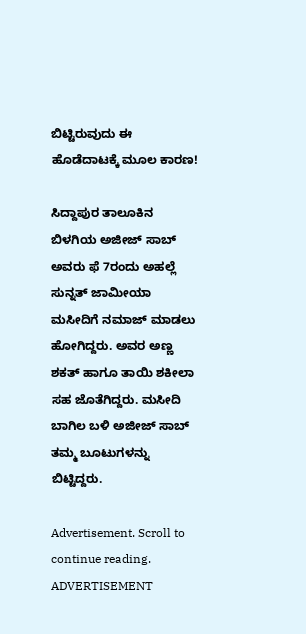ಬಿಟ್ಟಿರುವುದು ಈ ಹೊಡೆದಾಟಕ್ಕೆ ಮೂಲ ಕಾರಣ!

ಸಿದ್ದಾಪುರ ತಾಲೂಕಿನ ಬಿಳಗಿಯ ಅಜೀಜ್ ಸಾಬ್ ಅವರು ಫೆ 7ರಂದು ಅಹಲ್ಲೆ ಸುನ್ನತ್ ಜಾಮೀಯಾ ಮಸೀದಿಗೆ ನಮಾಜ್ ಮಾಡಲು ಹೋಗಿದ್ದರು. ಅವರ ಅಣ್ಣ ಶಕತ್ ಹಾಗೂ ತಾಯಿ ಶಕೀಲಾ ಸಹ ಜೊತೆಗಿದ್ದರು. ಮಸೀದಿ ಬಾಗಿಲ ಬಳಿ ಅಜೀಜ್ ಸಾಬ್ ತಮ್ಮ ಬೂಟುಗಳನ್ನು ಬಿಟ್ಟಿದ್ದರು.

Advertisement. Scroll to continue reading.
ADVERTISEMENT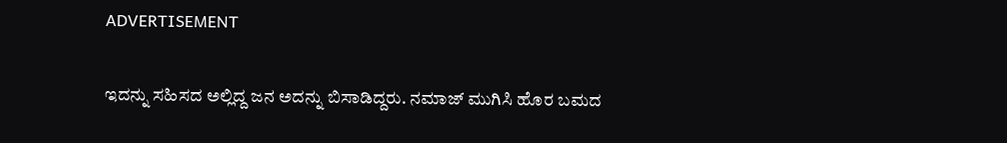ADVERTISEMENT

ಇದನ್ನು ಸಹಿಸದ ಅಲ್ಲಿದ್ದ ಜನ ಅದನ್ನು ಬಿಸಾಡಿದ್ದರು. ನಮಾಜ್ ಮುಗಿಸಿ ಹೊರ ಬಮದ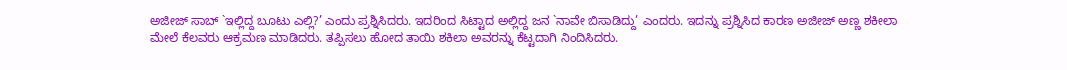ಅಜೀಜ್ ಸಾಬ್ `ಇಲ್ಲಿದ್ದ ಬೂಟು ಎಲ್ಲಿ?’ ಎಂದು ಪ್ರಶ್ನಿಸಿದರು. ಇದರಿಂದ ಸಿಟ್ಟಾದ ಅಲ್ಲಿದ್ದ ಜನ `ನಾವೇ ಬಿಸಾಡಿದ್ದು’ ಎಂದರು. ಇದನ್ನು ಪ್ರಶ್ನಿಸಿದ ಕಾರಣ ಅಜೀಜ್ ಅಣ್ಣ ಶಕೀಲಾ ಮೇಲೆ ಕೆಲವರು ಆಕ್ರಮಣ ಮಾಡಿದರು. ತಪ್ಪಿಸಲು ಹೋದ ತಾಯಿ ಶಕಿಲಾ ಅವರನ್ನು ಕೆಟ್ಟದಾಗಿ ನಿಂದಿಸಿದರು.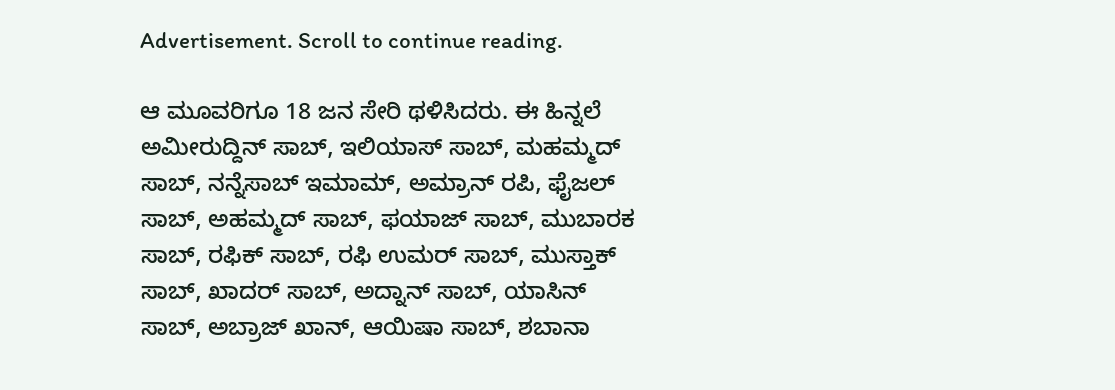Advertisement. Scroll to continue reading.

ಆ ಮೂವರಿಗೂ 18 ಜನ ಸೇರಿ ಥಳಿಸಿದರು. ಈ ಹಿನ್ನಲೆ ಅಮೀರುದ್ದಿನ್ ಸಾಬ್, ಇಲಿಯಾಸ್ ಸಾಬ್, ಮಹಮ್ಮದ್ ಸಾಬ್, ನನ್ನೆಸಾಬ್ ಇಮಾಮ್, ಅಮ್ರಾನ್ ರಪಿ, ಫೈಜಲ್ ಸಾಬ್, ಅಹಮ್ಮದ್ ಸಾಬ್, ಫಯಾಜ್ ಸಾಬ್, ಮುಬಾರಕ ಸಾಬ್, ರಫಿಕ್ ಸಾಬ್, ರಫಿ ಉಮರ್ ಸಾಬ್, ಮುಸ್ತಾಕ್ ಸಾಬ್, ಖಾದರ್ ಸಾಬ್, ಅದ್ನಾನ್ ಸಾಬ್, ಯಾಸಿನ್ ಸಾಬ್, ಅಬ್ರಾಜ್ ಖಾನ್, ಆಯಿಷಾ ಸಾಬ್, ಶಬಾನಾ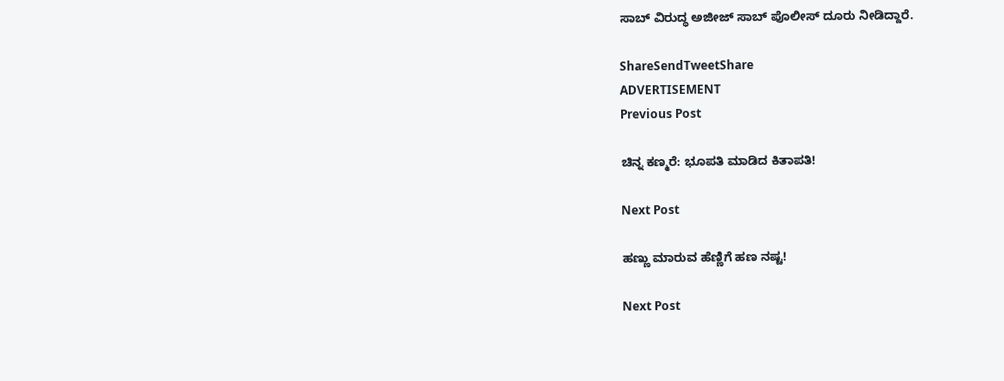ಸಾಬ್ ವಿರುದ್ಧ ಅಜೀಜ್ ಸಾಬ್ ಪೊಲೀಸ್ ದೂರು ನೀಡಿದ್ದಾರೆ.

ShareSendTweetShare
ADVERTISEMENT
Previous Post

ಚಿನ್ನ ಕಣ್ಮರೆ: ಭೂಪತಿ ಮಾಡಿದ ಕಿತಾಪತಿ!

Next Post

ಹಣ್ಣು ಮಾರುವ ಹೆಣ್ಣಿಗೆ ಹಣ ನಷ್ಟ!

Next Post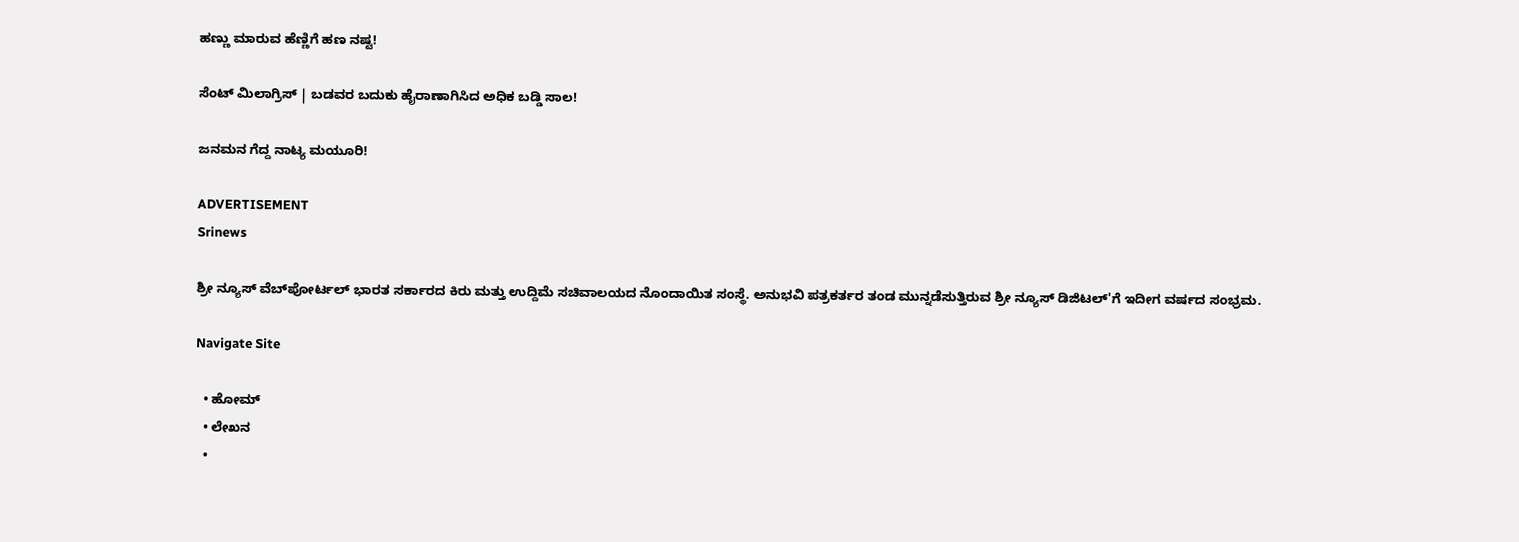ಹಣ್ಣು ಮಾರುವ ಹೆಣ್ಣಿಗೆ ಹಣ ನಷ್ಟ!

ಸೆಂಟ್ ಮಿಲಾಗ್ರಿಸ್ | ಬಡವರ ಬದುಕು ಹೈರಾಣಾಗಿಸಿದ ಅಧಿಕ ಬಡ್ಡಿ ಸಾಲ!

ಜನಮನ ಗೆದ್ದ ನಾಟ್ಯ ಮಯೂರಿ!

ADVERTISEMENT
Srinews

ಶ್ರೀ ನ್ಯೂಸ್ ವೆಬ್‌ಪೋರ್ಟಲ್ ಭಾರತ ಸರ್ಕಾರದ ಕಿರು ಮತ್ತು ಉದ್ದಿಮೆ ಸಚಿವಾಲಯದ ನೊಂದಾಯಿತ ಸಂಸ್ಥೆ. ಅನುಭವಿ ಪತ್ರಕರ್ತರ ತಂಡ ಮುನ್ನಡೆಸುತ್ತಿರುವ ಶ್ರೀ ನ್ಯೂಸ್ ಡಿಜಿಟಲ್'ಗೆ ಇದೀಗ ವರ್ಷದ ಸಂಭ್ರಮ.

Navigate Site

  • ಹೋಮ್
  • ಲೇಖನ
  •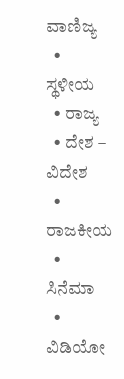ವಾಣಿಜ್ಯ
  • ಸ್ಥಳೀಯ
  • ರಾಜ್ಯ
  • ದೇಶ – ವಿದೇಶ
  • ರಾಜಕೀಯ
  • ಸಿನೆಮಾ
  • ವಿಡಿಯೋ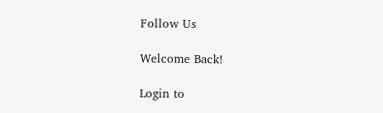Follow Us

Welcome Back!

Login to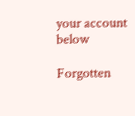your account below

Forgotten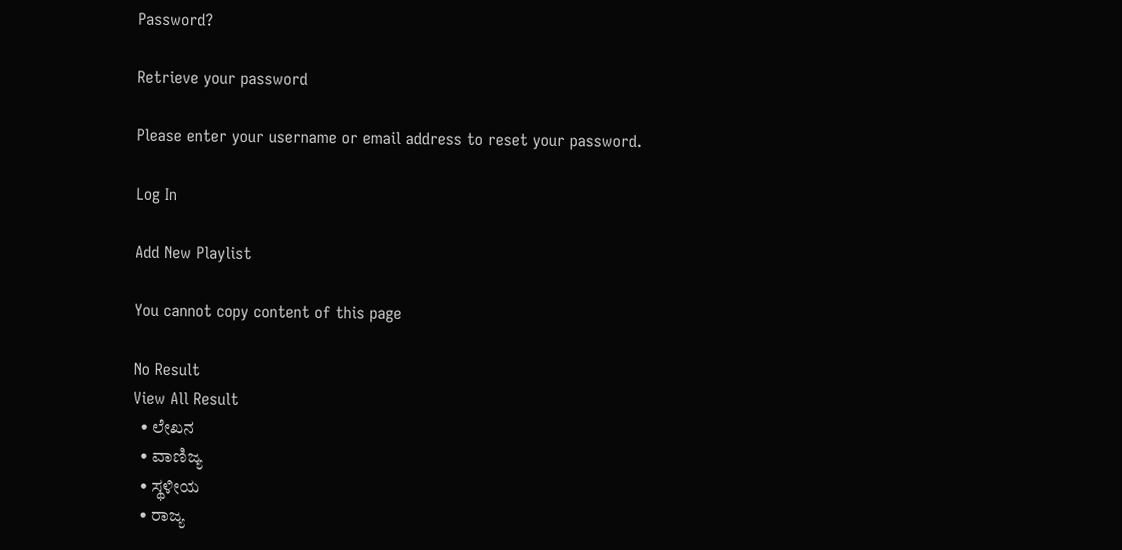Password?

Retrieve your password

Please enter your username or email address to reset your password.

Log In

Add New Playlist

You cannot copy content of this page

No Result
View All Result
  • ಲೇಖನ
  • ವಾಣಿಜ್ಯ
  • ಸ್ಥಳೀಯ
  • ರಾಜ್ಯ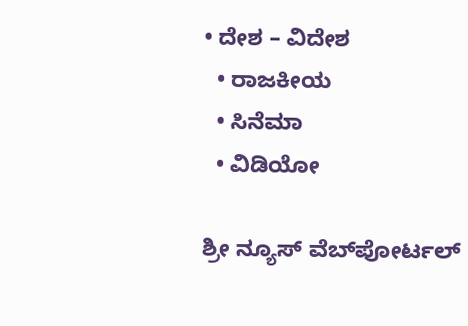• ದೇಶ – ವಿದೇಶ
  • ರಾಜಕೀಯ
  • ಸಿನೆಮಾ
  • ವಿಡಿಯೋ

ಶ್ರೀ ನ್ಯೂಸ್ ವೆಬ್‌ಪೋರ್ಟಲ್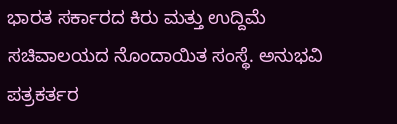ಭಾರತ ಸರ್ಕಾರದ ಕಿರು ಮತ್ತು ಉದ್ದಿಮೆ ಸಚಿವಾಲಯದ ನೊಂದಾಯಿತ ಸಂಸ್ಥೆ. ಅನುಭವಿ ಪತ್ರಕರ್ತರ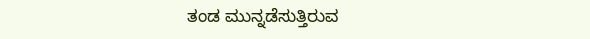ತಂಡ ಮುನ್ನಡೆಸುತ್ತಿರುವ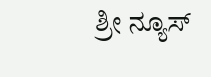ಶ್ರೀ ನ್ಯೂಸ್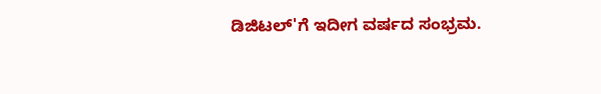ಡಿಜಿಟಲ್'ಗೆ ಇದೀಗ ವರ್ಷದ ಸಂಭ್ರಮ.